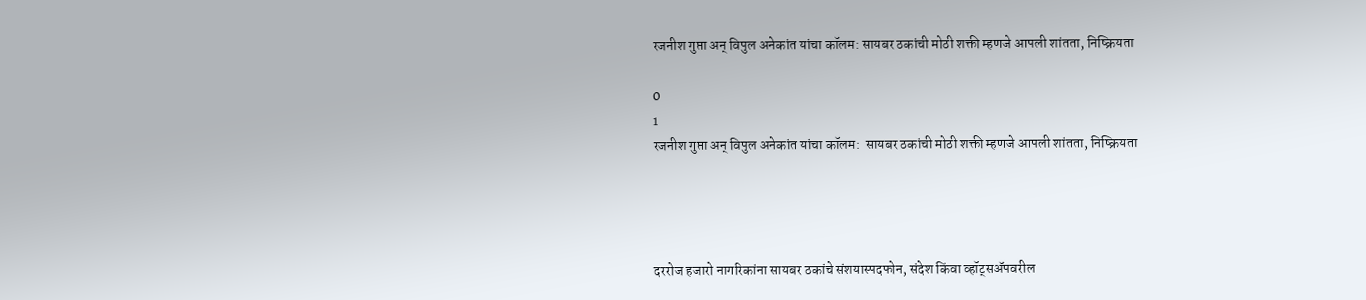रजनीश गुप्ता अन् विपुल अनेकांत यांचा कॉलम: सायबर ठकांची मोठी शक्ती म्हणजे आपली शांतता, निष्क्रियता

0
1
रजनीश गुप्ता अन् विपुल अनेकांत यांचा कॉलम:  सायबर ठकांची मोठी शक्ती म्हणजे आपली शांतता, निष्क्रियता




दररोज हजारो नागरिकांना सायबर ठकांचे संशयास्पदफोन, संदेश किंवा व्हॉट्सॲपवरील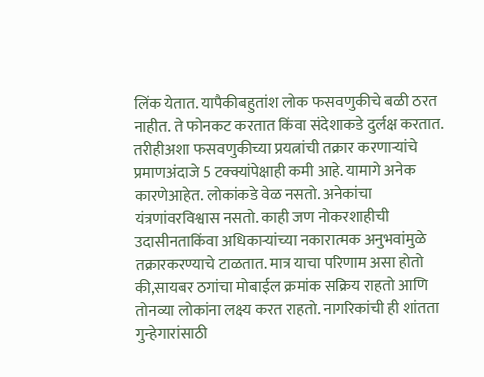लिंक येतात. यापैकीबहुतांश लोक फसवणुकीचे बळी ठरत नाहीत. ते फोनकट करतात किंवा संदेशाकडे दुर्लक्ष करतात. तरीहीअशा फसवणुकीच्या प्रयत्नांची तक्रार करणाऱ्यांचे प्रमाणअंदाजे 5 टक्क्यांपेक्षाही कमी आहे. यामागे अनेक कारणेआहेत. लोकांकडे वेळ नसतो. अनेकांचा यंत्रणांवरविश्वास नसतो. काही जण नोकरशाहीची उदासीनताकिंवा अधिकाऱ्यांच्या नकारात्मक अनुभवांमुळे तक्रारकरण्याचे टाळतात. मात्र याचा परिणाम असा होतो की,सायबर ठगांचा मोबाईल क्रमांक सक्रिय राहतो आणि तोनव्या लोकांना लक्ष्य करत राहतो. नागरिकांची ही शांतता गुन्हेगारांसाठी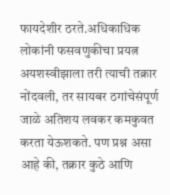फायदेशीर ठरते.अधिकाधिक लोकांनी फसवणुकीचा प्रयत्न अयशस्वीझाला तरी त्याची तक्रार नोंदवली, तर सायबर ठगांचेसंपूर्ण जाळे अतिशय लवकर कमकुवत करता येऊशकते. पण प्रश्न असा आहे की, तक्रार कुठे आणि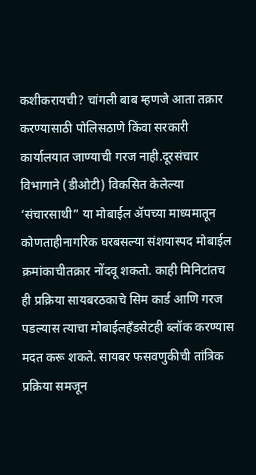कशीकरायची? चांगली बाब म्हणजे आता तक्रार करण्यासाठी पोलिसठाणे किंवा सरकारी कार्यालयात जाण्याची गरज नाही.दूरसंचार विभागाने (डीओटी) विकसित केलेल्या ‘संचारसाथी” या मोबाईल ॲपच्या माध्यमातून कोणताहीनागरिक घरबसल्या संशयास्पद मोबाईल क्रमांकाचीतक्रार नोंदवू शकतो. काही मिनिटांतच ही प्रक्रिया सायबरठकाचे सिम कार्ड आणि गरज पडल्यास त्याचा मोबाईलहँडसेटही ब्लॉक करण्यास मदत करू शकते. सायबर फसवणुकीची तांत्रिक प्रक्रिया समजून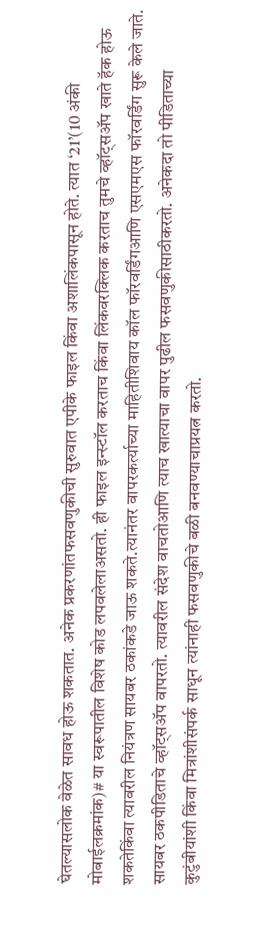घेतल्यासलोक वेळेत सावध होऊ शकतात. अनेक प्रकरणांतफसवणुकीची सुरुवात एपीके फाइल किंवा अशालिंकपासून होते. त्यात ‘21’(10 अंकी मोबाईलक्रमांक)# या स्वरूपातील विशेष कोड लपवलेलाअसतो. ही फाइल इन्स्टॉल करताच किंवा लिंकवरक्लिक करताच तुमचे व्हॉट्सॲप खाते हॅक होऊ शकतेकिंवा त्यावरील नियंत्रण सायबर ठकांकडे जाऊ शकते.त्यानंतर वापरकर्त्याच्या माहितीशिवाय कॉल फॉरवर्डिंगआणि एसएमएस फॉरवर्डिंग सुरू केले जाते. सायबर ठकपीडिताचे व्हॉट्सॲप वापरतो. त्यावरील संदेश वाचतोआणि त्याच खात्याचा वापर पुढील फसवणुकीसाठीकरतो. अनेकदा तो पीडिताच्या कुटुंबीयांशी किंवा मित्रांशीसंपर्क साधून त्यांनाही फसवणुकीचे बळी बनवण्याचाप्रयत्न करतो.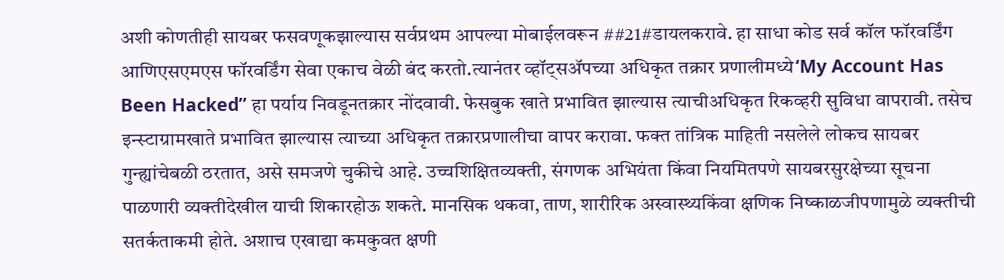अशी कोणतीही सायबर फसवणूकझाल्यास सर्वप्रथम आपल्या मोबाईलवरून ##21#डायलकरावे. हा साधा कोड सर्व कॉल फॉरवर्डिंग आणिएसएमएस फॉरवर्डिंग सेवा एकाच वेळी बंद करतो.त्यानंतर व्हॉट्सॲपच्या अधिकृत तक्रार प्रणालीमध्ये‘My Account Has Been Hacked” हा पर्याय निवडूनतक्रार नोंदवावी. फेसबुक खाते प्रभावित झाल्यास त्याचीअधिकृत रिकव्हरी सुविधा वापरावी. तसेच इन्स्टाग्रामखाते प्रभावित झाल्यास त्याच्या अधिकृत तक्रारप्रणालीचा वापर करावा. फक्त तांत्रिक माहिती नसलेले लोकच सायबर गुन्ह्यांचेबळी ठरतात, असे समजणे चुकीचे आहे. उच्चशिक्षितव्यक्ती, संगणक अभियंता किंवा नियमितपणे सायबरसुरक्षेच्या सूचना पाळणारी व्यक्तीदेखील याची शिकारहोऊ शकते. मानसिक थकवा, ताण, शारीरिक अस्वास्थ्यकिंवा क्षणिक निष्काळजीपणामुळे व्यक्तीची सतर्कताकमी होते. अशाच एखाद्या कमकुवत क्षणी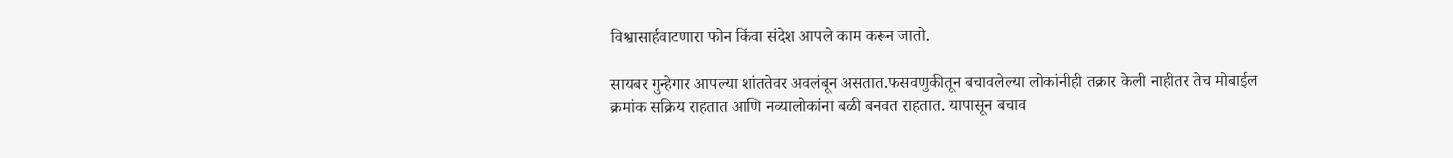विश्वासार्हवाटणारा फोन किंवा संदेश आपले काम करून जातो.

सायबर गुन्हेगार आपल्या शांततेवर अवलंबून असतात.फसवणुकीतून बचावलेल्या लोकांनीही तक्रार केली नाहीतर तेच मोबाईल क्रमांक सक्रिय राहतात आणि नव्यालोकांना बळी बनवत राहतात. यापासून बचाव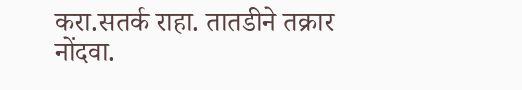करा.सतर्क राहा. तातडीने तक्रार नोंदवा.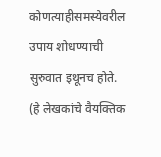कोणत्याहीसमस्येवरील उपाय शोधण्याची सुरुवात इथूनच होते. (हे लेखकांचे वैयक्तिक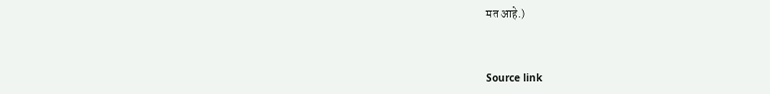मत आहे.)



Source link